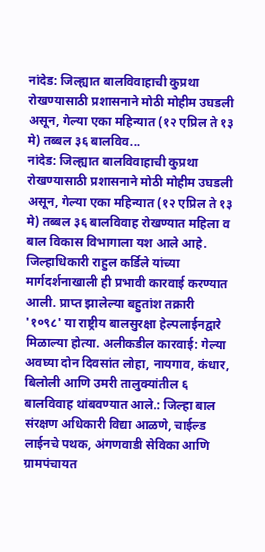नांदेड: जिल्ह्यात बालविवाहाची कुप्रथा रोखण्यासाठी प्रशासनाने मोठी मोहीम उघडली असून, गेल्या एका महिन्यात (१२ एप्रिल ते १३ मे) तब्बल ३६ बालविव...
नांदेड: जिल्ह्यात बालविवाहाची कुप्रथा रोखण्यासाठी प्रशासनाने मोठी मोहीम उघडली असून, गेल्या एका महिन्यात (१२ एप्रिल ते १३ मे) तब्बल ३६ बालविवाह रोखण्यात महिला व बाल विकास विभागाला यश आले आहे. जिल्हाधिकारी राहुल कर्डिले यांच्या मार्गदर्शनाखाली ही प्रभावी कारवाई करण्यात आली. प्राप्त झालेल्या बहुतांश तक्रारी '१०९८' या राष्ट्रीय बालसुरक्षा हेल्पलाईनद्वारे मिळाल्या होत्या. अलीकडील कारवाई: गेल्या अवघ्या दोन दिवसांत लोहा, नायगाव, कंधार, बिलोली आणि उमरी तालुक्यांतील ६ बालविवाह थांबवण्यात आले.: जिल्हा बाल संरक्षण अधिकारी विद्या आळणे, चाईल्ड लाईनचे पथक, अंगणवाडी सेविका आणि ग्रामपंचायत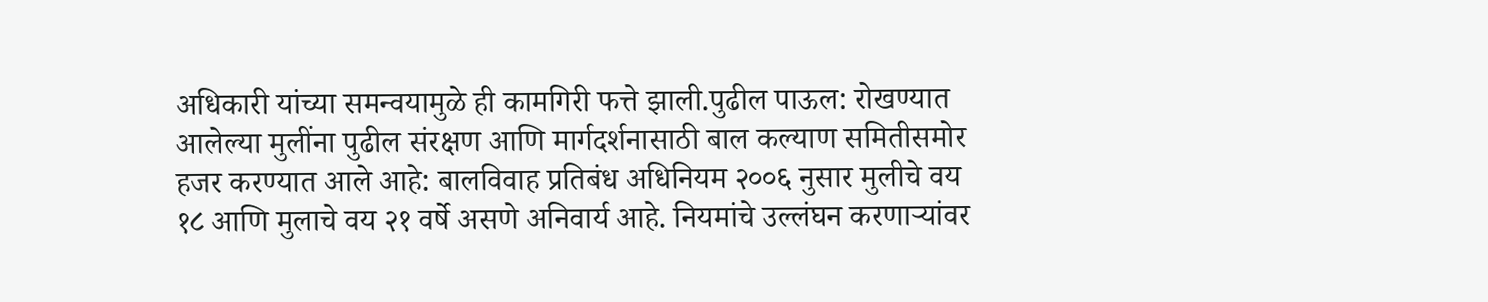अधिकारी यांच्या समन्वयामुळे ही कामगिरी फत्ते झाली.पुढील पाऊल: रोखण्यात आलेल्या मुलींना पुढील संरक्षण आणि मार्गदर्शनासाठी बाल कल्याण समितीसमोर हजर करण्यात आले आहे: बालविवाह प्रतिबंध अधिनियम २००६ नुसार मुलीचे वय १८ आणि मुलाचे वय २१ वर्षे असणे अनिवार्य आहे. नियमांचे उल्लंघन करणाऱ्यांवर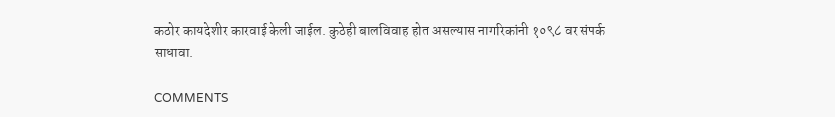कठोर कायदेशीर कारवाई केली जाईल. कुठेही बालविवाह होत असल्यास नागरिकांनी १०९८ वर संपर्क साधावा.

COMMENTS